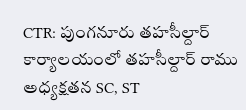CTR: పుంగనూరు తహసీల్దార్ కార్యాలయంలో తహసీల్దార్ రాము అధ్యక్షతన SC, ST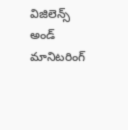విజిలెన్స్ అండ్ మానిటరింగ్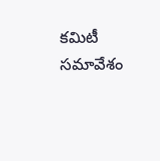కమిటీ సమావేశం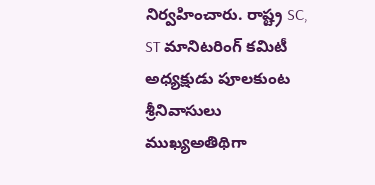నిర్వహించారు. రాష్ట్ర SC, ST మానిటరింగ్ కమిటీ అధ్యక్షుడు పూలకుంట శ్రీనివాసులు ముఖ్యఅతిథిగా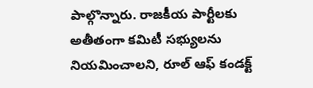పాల్గొన్నారు. రాజకీయ పార్టీలకు అతీతంగా కమిటీ సభ్యులను నియమించాలని, రూల్ ఆఫ్ కండక్ట్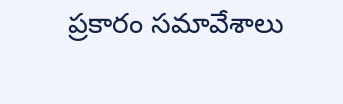ప్రకారం సమావేశాలు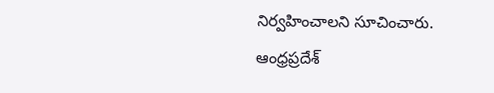నిర్వహించాలని సూచించారు.
ఆంధ్రప్రదేశ్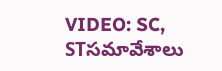VIDEO: SC, STసమావేశాలు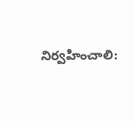నిర్వహించాలి: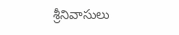శ్రీనివాసులు